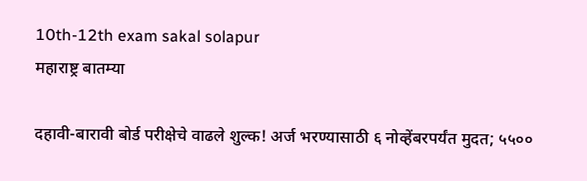10th-12th exam sakal solapur
महाराष्ट्र बातम्या

दहावी-बारावी बोर्ड परीक्षेचे वाढले शुल्क! अर्ज भरण्यासाठी ६ नोव्हेंबरपर्यंत मुदत; ५५००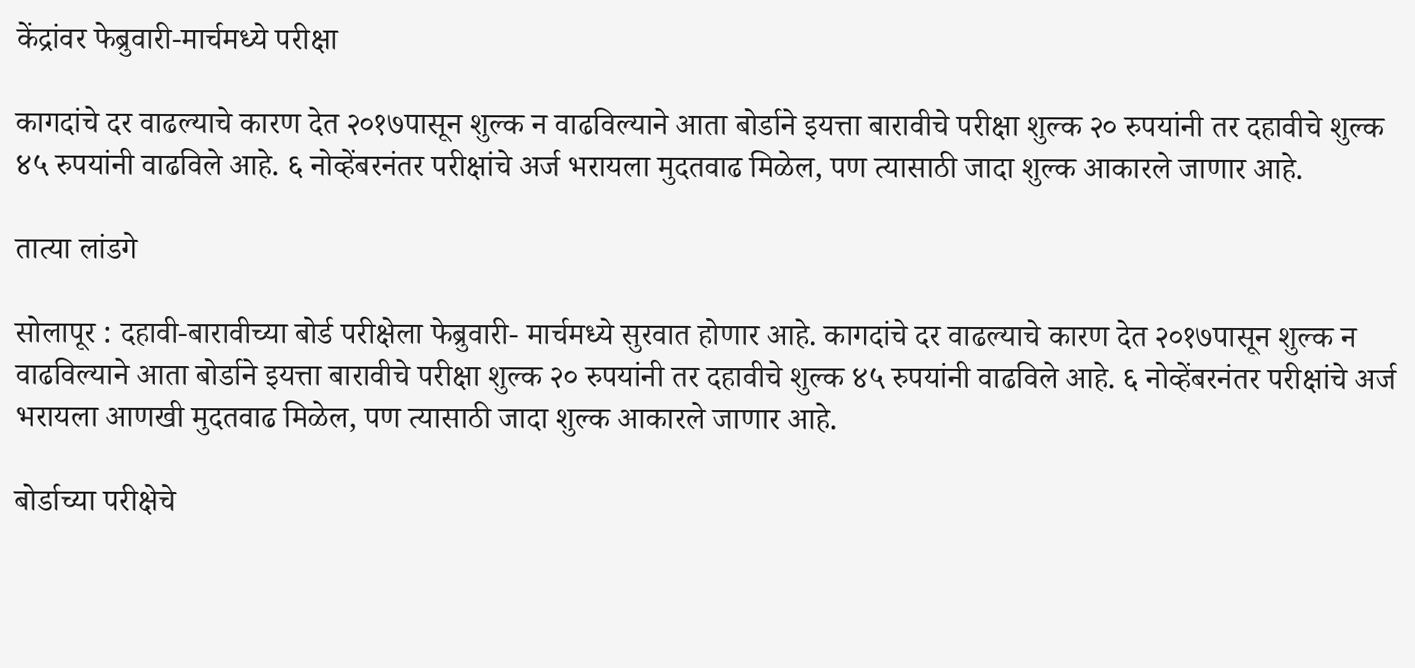केंद्रांवर फेब्रुवारी-मार्चमध्ये परीक्षा

कागदांचे दर वाढल्याचे कारण देत २०१७पासून शुल्क न वाढविल्याने आता बोर्डाने इयत्ता बारावीचे परीक्षा शुल्क २० रुपयांनी तर दहावीचे शुल्क ४५ रुपयांनी वाढविले आहे. ६ नोव्हेंबरनंतर परीक्षांचे अर्ज भरायला मुदतवाढ मिळेल, पण त्यासाठी जादा शुल्क आकारले जाणार आहे.

तात्या लांडगे

सोलापूर : दहावी-बारावीच्या बोर्ड परीक्षेला फेब्रुवारी- मार्चमध्ये सुरवात होणार आहे. कागदांचे दर वाढल्याचे कारण देत २०१७पासून शुल्क न वाढविल्याने आता बोर्डाने इयत्ता बारावीचे परीक्षा शुल्क २० रुपयांनी तर दहावीचे शुल्क ४५ रुपयांनी वाढविले आहे. ६ नोव्हेंबरनंतर परीक्षांचे अर्ज भरायला आणखी मुदतवाढ मिळेल, पण त्यासाठी जादा शुल्क आकारले जाणार आहे.

बोर्डाच्या परीक्षेचे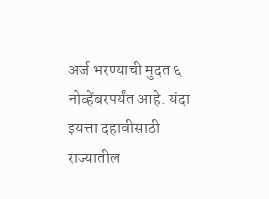अर्ज भरण्याची मुदत ६ नोव्हेंबरपर्यंत आहे. यंदा इयत्ता दहावीसाठी राज्यातील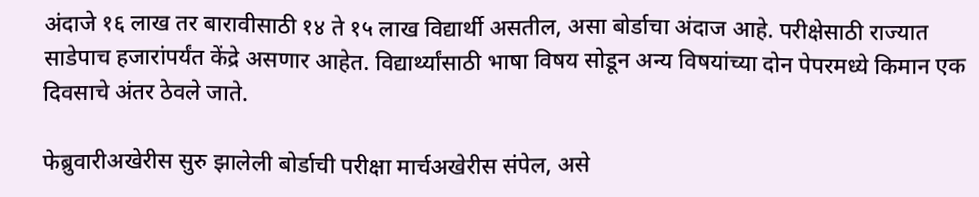अंदाजे १६ लाख तर बारावीसाठी १४ ते १५ लाख विद्यार्थी असतील, असा बोर्डाचा अंदाज आहे. परीक्षेसाठी राज्यात साडेपाच हजारांपर्यंत केंद्रे असणार आहेत. विद्यार्थ्यांसाठी भाषा विषय सोडून अन्य विषयांच्या दोन पेपरमध्ये किमान एक दिवसाचे अंतर ठेवले जाते.

फेब्रुवारीअखेरीस सुरु झालेली बोर्डाची परीक्षा मार्चअखेरीस संपेल, असे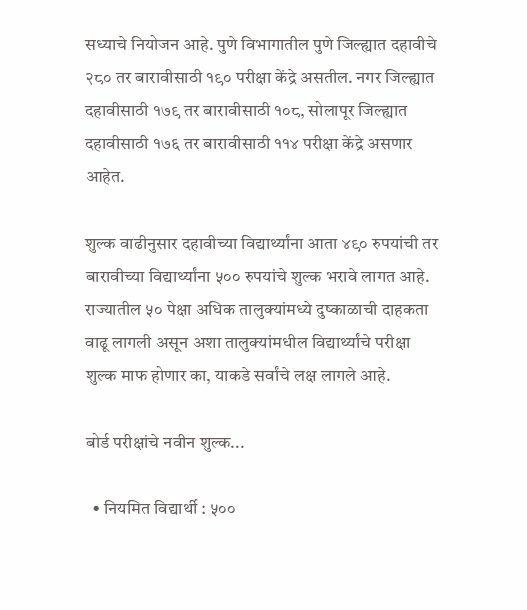सध्याचे नियोजन आहे. पुणे विभागातील पुणे जिल्ह्यात दहावीचे २८० तर बारावीसाठी १९० परीक्षा केंद्रे असतील. नगर जिल्ह्यात दहावीसाठी १७९ तर बारावीसाठी १०८, सोलापूर जिल्ह्यात दहावीसाठी १७६ तर बारावीसाठी ११४ परीक्षा केंद्रे असणार आहेत.

शुल्क वाढीनुसार दहावीच्या विद्यार्थ्यांना आता ४९० रुपयांची तर बारावीच्या विद्यार्थ्यांना ५०० रुपयांचे शुल्क भरावे लागत आहे. राज्यातील ५० पेक्षा अधिक तालुक्यांमध्ये दुष्काळाची दाहकता वाढू लागली असून अशा तालुक्यांमधील विद्यार्थ्यांचे परीक्षा शुल्क माफ होणार का, याकडे सर्वांचे लक्ष लागले आहे.

बोर्ड परीक्षांचे नवीन शुल्क...

  • नियमित विद्यार्थी : ५००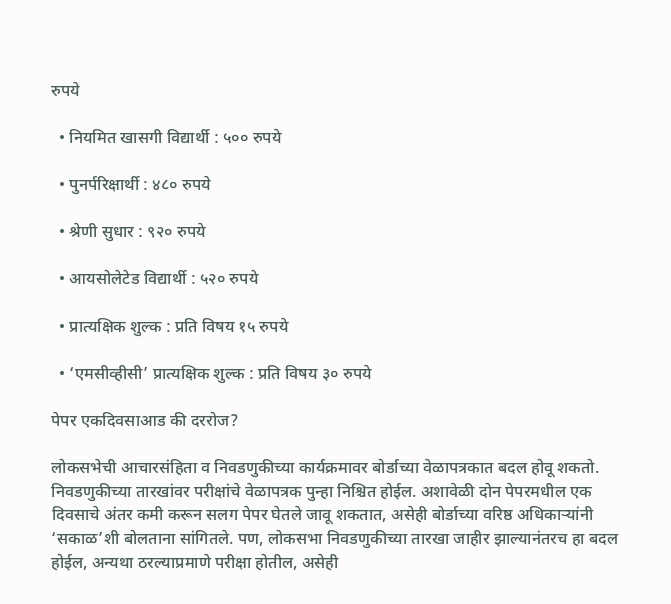रुपये

  • नियमित खासगी विद्यार्थी : ५०० रुपये

  • पुनर्परिक्षार्थी : ४८० रुपये

  • श्रेणी सुधार : ९२० रुपये

  • आयसोलेटेड विद्यार्थी : ५२० रुपये

  • प्रात्यक्षिक शुल्क : प्रति विषय १५ रुपये

  • ‘एमसीव्हीसी’ प्रात्यक्षिक शुल्क : प्रति विषय ३० रुपये

पेपर एकदिवसाआड की दररोज?

लोकसभेची आचारसंहिता व निवडणुकीच्या कार्यक्रमावर बोर्डाच्या वेळापत्रकात बदल होवू शकतो. निवडणुकीच्या तारखांवर परीक्षांचे वेळापत्रक पुन्हा निश्चित होईल. अशावेळी दोन पेपरमधील एक दिवसाचे अंतर कमी करून सलग पेपर घेतले जावू शकतात, असेही बोर्डाच्या वरिष्ठ अधिकाऱ्यांनी ‘सकाळ’शी बोलताना सांगितले. पण, लोकसभा निवडणुकीच्या तारखा जाहीर झाल्यानंतरच हा बदल होईल, अन्यथा ठरल्याप्रमाणे परीक्षा होतील, असेही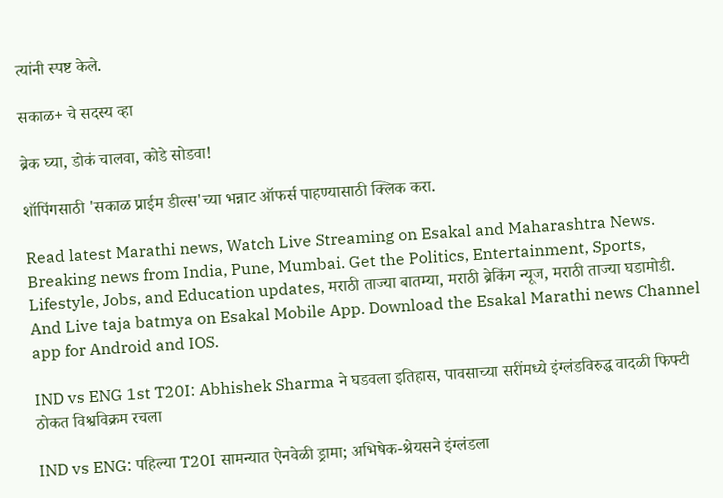त्यांनी स्पष्ट केले.

सकाळ+ चे सदस्य व्हा

ब्रेक घ्या, डोकं चालवा, कोडे सोडवा!

शॉपिंगसाठी 'सकाळ प्राईम डील्स'च्या भन्नाट ऑफर्स पाहण्यासाठी क्लिक करा.

Read latest Marathi news, Watch Live Streaming on Esakal and Maharashtra News. Breaking news from India, Pune, Mumbai. Get the Politics, Entertainment, Sports, Lifestyle, Jobs, and Education updates, मराठी ताज्या बातम्या, मराठी ब्रेकिंग न्यूज, मराठी ताज्या घडामोडी. And Live taja batmya on Esakal Mobile App. Download the Esakal Marathi news Channel app for Android and IOS.

IND vs ENG 1st T20I: Abhishek Sharma ने घडवला इतिहास, पावसाच्या सरींमध्ये इंग्लंडविरुद्ध वादळी फिफ्टी ठोकत विश्वविक्रम रचला

IND vs ENG: पहिल्या T20I सामन्यात ऐनवेळी ड्रामा; अभिषेक-श्रेयसने इंग्लंडला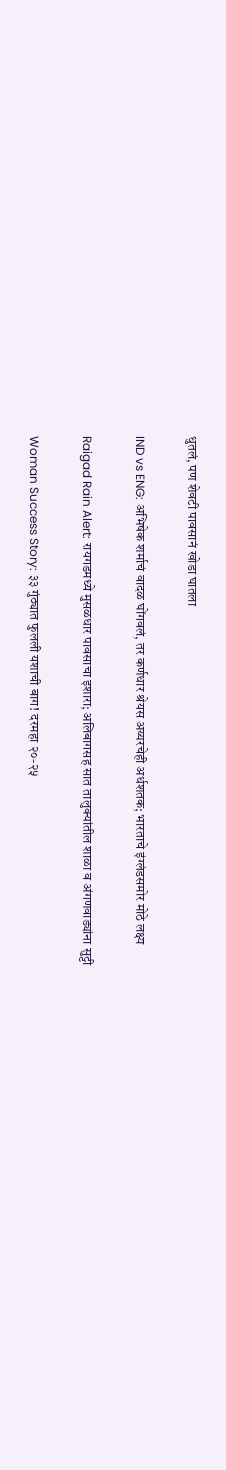धुतलं, पण शेवटी पावसानं खोडा घातला

IND vs ENG: अभिषेक शर्माचं वादळ घोंगवलं, तर कर्णधार श्रेयस अय्यरचेही अर्धशतक; भारताचे इंग्लंडसमोर मोठे लक्ष्य

Raigad Rain Alert: रायगडमध्ये मुसळधार पावसाचा इशारा; अलिबागसह सात तालुक्यांतील शाळा व अंगणवाड्यांना सुट्टी

Woman Success Story: ३३ गुंठ्यात फुलली यशाची बाग! दरमहा २०-२५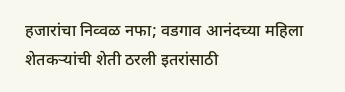हजारांचा निव्वळ नफा; वडगाव आनंदच्या महिला शेतकऱ्यांची शेती ठरली इतरांसाठी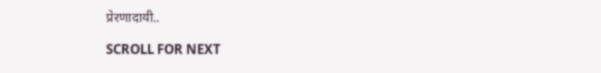प्रेरणादायी..

SCROLL FOR NEXT